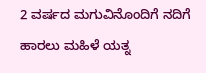2 ವರ್ಷದ ಮಗುವಿನೊಂದಿಗೆ ನದಿಗೆ ಹಾರಲು ಮಹಿಳೆ ಯತ್ನ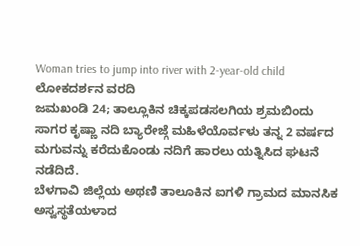Woman tries to jump into river with 2-year-old child
ಲೋಕದರ್ಶನ ವರದಿ
ಜಮಖಂಡಿ 24; ತಾಲ್ಲೂಕಿನ ಚಿಕ್ಕಪಡಸಲಗಿಯ ಶ್ರಮಬಿಂದು ಸಾಗರ ಕೃಷ್ಣಾ ನದಿ ಬ್ಯಾರೇಜ್ಗೆ ಮಹಿಳೆಯೊರ್ವಳು ತನ್ನ 2 ವರ್ಷದ ಮಗುವನ್ನು ಕರೆದುಕೊಂಡು ನದಿಗೆ ಹಾರಲು ಯತ್ನಿಸಿದ ಘಟನೆ ನಡೆದಿದೆ.
ಬೆಳಗಾವಿ ಜಿಲ್ಲೆಯ ಅಥಣಿ ತಾಲೂಕಿನ ಐಗಳಿ ಗ್ರಾಮದ ಮಾನಸಿಕ ಅಸ್ವಸ್ಥತೆಯಳಾದ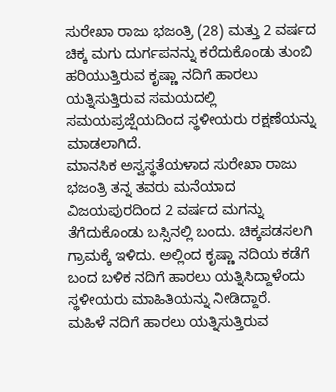ಸುರೇಖಾ ರಾಜು ಭಜಂತ್ರಿ (28) ಮತ್ತು 2 ವರ್ಷದ ಚಿಕ್ಕ ಮಗು ದುರ್ಗಪನನ್ನು ಕರೆದುಕೊಂಡು ತುಂಬಿ ಹರಿಯುತ್ತಿರುವ ಕೃಷ್ಣಾ ನದಿಗೆ ಹಾರಲು ಯತ್ನಿಸುತ್ತಿರುವ ಸಮಯದಲ್ಲಿ ಸಮಯಪ್ರಜ್ಷೆಯದಿಂದ ಸ್ಥಳೀಯರು ರಕ್ಷಣೆಯನ್ನು ಮಾಡಲಾಗಿದೆ.
ಮಾನಸಿಕ ಅಸ್ವಸ್ಥತೆಯಳಾದ ಸುರೇಖಾ ರಾಜು ಭಜಂತ್ರಿ ತನ್ನ ತವರು ಮನೆಯಾದ ವಿಜಯಪುರದಿಂದ 2 ವರ್ಷದ ಮಗನ್ನು ತೆಗೆದುಕೊಂಡು ಬಸ್ಸಿನಲ್ಲಿ ಬಂದು. ಚಿಕ್ಕಪಡಸಲಗಿ ಗ್ರಾಮಕ್ಕೆ ಇಳಿದು. ಅಲ್ಲಿಂದ ಕೃಷ್ಣಾ ನದಿಯ ಕಡೆಗೆ ಬಂದ ಬಳಿಕ ನದಿಗೆ ಹಾರಲು ಯತ್ನಿಸಿದ್ದಾಳೆಂದು ಸ್ಥಳೀಯರು ಮಾಹಿತಿಯನ್ನು ನೀಡಿದ್ದಾರೆ.
ಮಹಿಳೆ ನದಿಗೆ ಹಾರಲು ಯತ್ನಿಸುತ್ತಿರುವ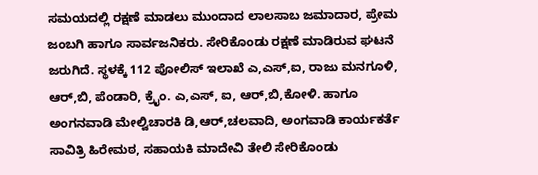ಸಮಯದಲ್ಲಿ ರಕ್ಷಣೆ ಮಾಡಲು ಮುಂದಾದ ಲಾಲಸಾಬ ಜಮಾದಾರ, ಪ್ರೇಮ ಜಂಬಗಿ ಹಾಗೂ ಸಾರ್ವಜನಿಕರು. ಸೇರಿಕೊಂಡು ರಕ್ಷಣೆ ಮಾಡಿರುವ ಘಟನೆ ಜರುಗಿದೆ. ಸ್ಥಳಕ್ಕೆ 112 ಪೋಲಿಸ್ ಇಲಾಖೆ ಎ,ಎಸ್,ಐ, ರಾಜು ಮನಗೂಳಿ, ಆರ್,ಬಿ, ಪೆಂಡಾರಿ, ಕ್ರೈಂ. ಎ,ಎಸ್, ಐ, ಆರ್,ಬಿ,ಕೋಳಿ. ಹಾಗೂ ಅಂಗನವಾಡಿ ಮೇಲ್ವಿಚಾರಕಿ ಡಿ,ಆರ್,ಚಲವಾದಿ, ಅಂಗವಾಡಿ ಕಾರ್ಯಕರ್ತೆ ಸಾವಿತ್ರಿ ಹಿರೇಮಠ, ಸಹಾಯಕಿ ಮಾದೇವಿ ತೇಲಿ ಸೇರಿಕೊಂಡು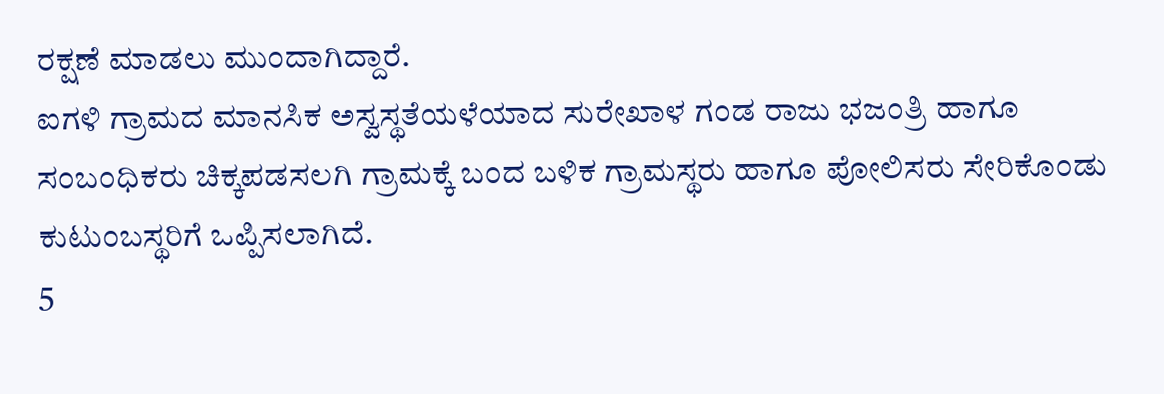ರಕ್ಷಣೆ ಮಾಡಲು ಮುಂದಾಗಿದ್ದಾರೆ.
ಐಗಳಿ ಗ್ರಾಮದ ಮಾನಸಿಕ ಅಸ್ವಸ್ಥತೆಯಳೆಯಾದ ಸುರೇಖಾಳ ಗಂಡ ರಾಜು ಭಜಂತ್ರಿ ಹಾಗೂ ಸಂಬಂಧಿಕರು ಚಿಕ್ಕಪಡಸಲಗಿ ಗ್ರಾಮಕ್ಕೆ ಬಂದ ಬಳಿಕ ಗ್ರಾಮಸ್ಥರು ಹಾಗೂ ಪೋಲಿಸರು ಸೇರಿಕೊಂಡು ಕುಟುಂಬಸ್ಥರಿಗೆ ಒಪ್ಪಿಸಲಾಗಿದೆ.
5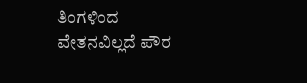ತಿಂಗಳಿಂದ ವೇತನವಿಲ್ಲದೆ ಪೌರ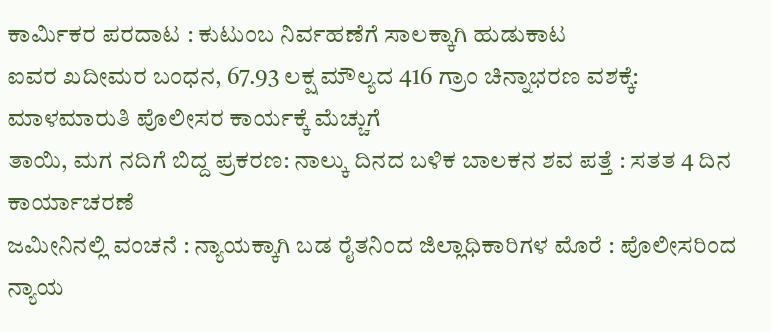ಕಾರ್ಮಿಕರ ಪರದಾಟ : ಕುಟುಂಬ ನಿರ್ವಹಣೆಗೆ ಸಾಲಕ್ಕಾಗಿ ಹುಡುಕಾಟ
ಐವರ ಖದೀಮರ ಬಂಧನ, 67.93 ಲಕ್ಷ ಮೌಲ್ಯದ 416 ಗ್ರಾಂ ಚಿನ್ನಾಭರಣ ವಶಕ್ಕೆ: ಮಾಳಮಾರುತಿ ಪೊಲೀಸರ ಕಾರ್ಯಕ್ಕೆ ಮೆಚ್ಚುಗೆ
ತಾಯಿ, ಮಗ ನದಿಗೆ ಬಿದ್ದ ಪ್ರಕರಣ: ನಾಲ್ಕು ದಿನದ ಬಳಿಕ ಬಾಲಕನ ಶವ ಪತ್ತೆ : ಸತತ 4 ದಿನ ಕಾರ್ಯಾಚರಣೆ
ಜಮೀನಿನಲ್ಲಿ ವಂಚನೆ : ನ್ಯಾಯಕ್ಕಾಗಿ ಬಡ ರೈತನಿಂದ ಜಿಲ್ಲಾಧಿಕಾರಿಗಳ ಮೊರೆ : ಪೊಲೀಸರಿಂದ ನ್ಯಾಯ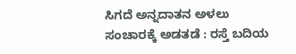ಸಿಗದೆ ಅನ್ನದಾತನ ಅಳಲು
ಸಂಚಾರಕ್ಕೆ ಅಡತಡೆ : ರಸ್ತೆ ಬದಿಯ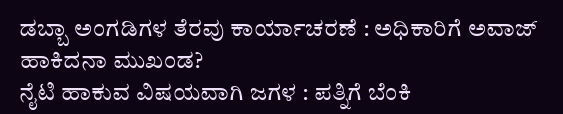ಡಬ್ಬಾ ಅಂಗಡಿಗಳ ತೆರವು ಕಾರ್ಯಾಚರಣೆ : ಅಧಿಕಾರಿಗೆ ಅವಾಜ್ ಹಾಕಿದನಾ ಮುಖಂಡ?
ನೈಟಿ ಹಾಕುವ ವಿಷಯವಾಗಿ ಜಗಳ : ಪತ್ನಿಗೆ ಬೆಂಕಿ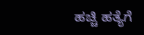ಹಚ್ಚಿ ಹತ್ಯೆಗೆ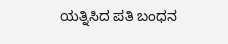ಯತ್ನಿಸಿದ ಪತಿ ಬಂಧನ